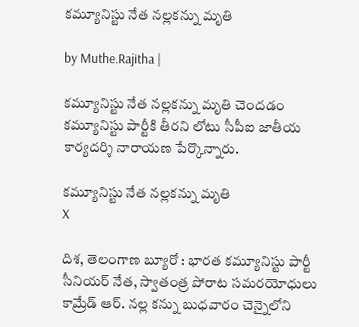కమ్యూనిస్టు నేత నల్లకన్ను మృతి

by Muthe.Rajitha |

కమ్యూనిస్టు నేత నల్లకన్ను మృతి చెందడం కమ్యూనిస్టు పార్టీకి తీరని లోటు సీపీఐ జాతీయ కార్యదర్శి నారాయణ పేర్కొన్నారు.

కమ్యూనిస్టు నేత నల్లకన్ను మృతి
X

దిశ, తెలంగాణ బ్యూరో : భారత కమ్యూనిస్టు పార్టీ సీనియర్ నేత, స్వాతంత్ర పోరాట సమరయోధులు కామ్రేడ్ ఆర్. నల్ల కన్ను బుధవారం చెన్నైలోని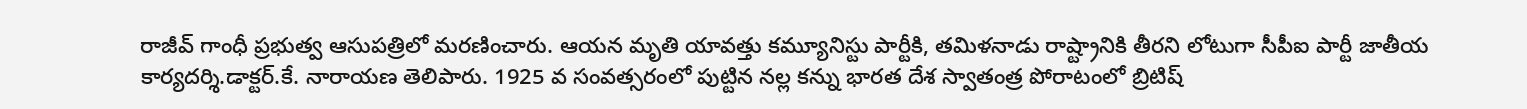రాజీవ్ గాంధీ ప్రభుత్వ ఆసుపత్రిలో మరణించారు. ఆయన మృతి యావత్తు కమ్యూనిస్టు పార్టీకి, తమిళనాడు రాష్ట్రానికి తీరని లోటుగా సీపీఐ పార్టీ జాతీయ కార్యదర్శి.డాక్టర్.కే. నారాయణ తెలిపారు. 1925 వ సంవత్సరంలో పుట్టిన నల్ల కన్ను భారత దేశ స్వాతంత్ర పోరాటంలో బ్రిటిష్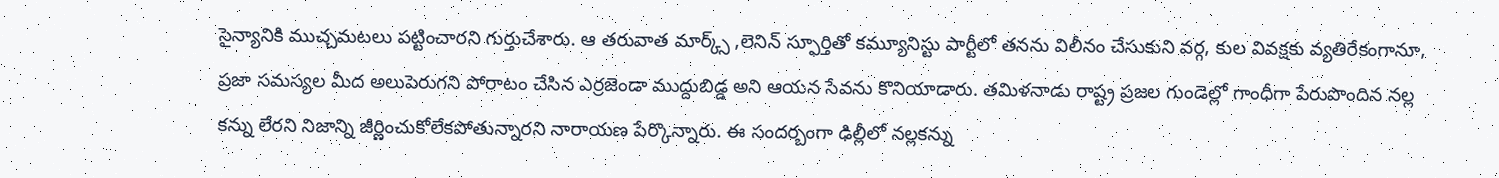సైన్యానికి ముచ్చమటలు పట్టించారని గుర్తుచేశారు. ఆ తరువాత మార్క్స్ ,లెనిన్ స్ఫూర్తితో కమ్యూనిస్టు పార్టీలో తనను విలీనం చేసుకుని వర్గ, కుల వివక్షకు వ్యతిరేకంగానూ, ప్రజా సమస్యల మీద అలుపెరుగని పోరాటం చేసిన ఎర్రజెండా ముద్దుబిడ్డ అని ఆయన సేవను కొనియాడారు. తమిళనాడు రాష్ట్ర ప్రజల గుండెల్లో గాంధీగా పేరుపొందిన నల్ల కన్ను లేరని నిజాన్ని జీర్ణించుకోలేకపోతున్నారని నారాయణ పేర్కొన్నారు. ఈ సందర్బంగా ఢిల్లీలో నల్లకన్ను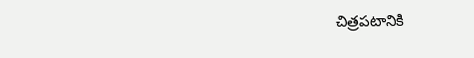చిత్రపటానికి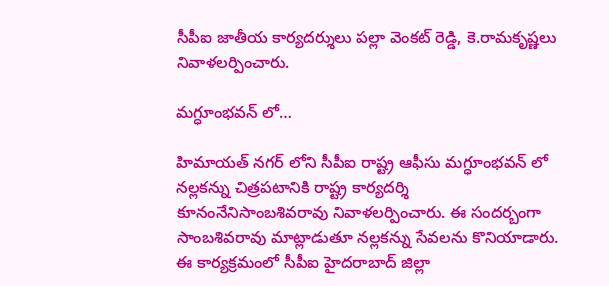సీపీఐ జాతీయ కార్యదర్శులు పల్లా వెంకట్ రెడ్డి, కె.రామకృష్ణలు నివాళలర్పించారు.

మగ్ధూంభవన్ లో…

హిమాయత్ నగర్ లోని సీపీఐ రాష్ట్ర ఆఫీసు మగ్ధూంభవన్ లో నల్లకన్ను చిత్రపటానికి రాష్ట్ర కార్యదర్శి కూనంనేనిసాంబశివరావు నివాళలర్పించారు. ఈ సందర్బంగా సాంబశివరావు మాట్లాడుతూ నల్లకన్ను సేవలను కొనియాడారు. ఈ కార్యక్రమంలో సీపీఐ హైదరాబాద్ జిల్లా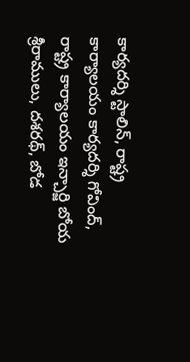కార్యదర్శి స్టాలిన్, రాష్ట్ర కార్యాలయం కార్యదర్శి గోవింద్, రాష్ట్ర కార్యాలయం ఇన్చార్జి బోయ శ్రీరాములు, దశరథ్, బోడ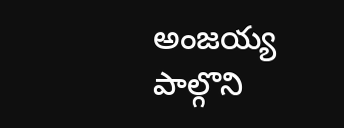అంజయ్య పాల్గొని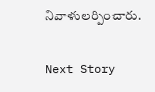నివాళులర్పించారు.

Next Story